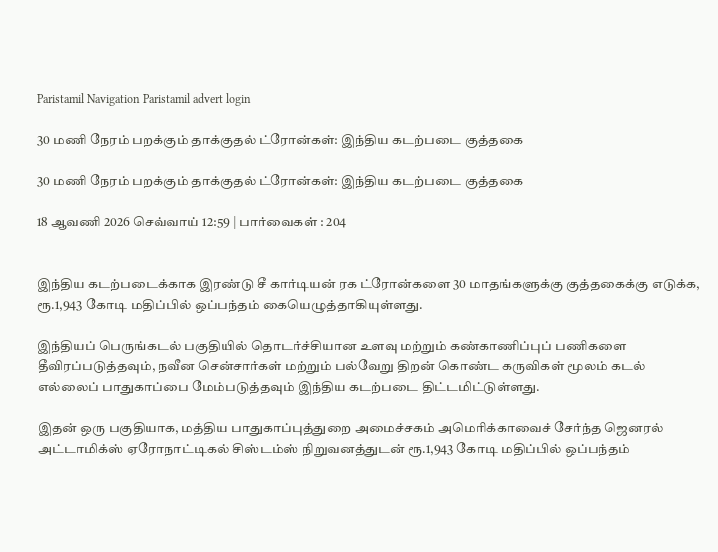Paristamil Navigation Paristamil advert login

30 மணி நேரம் பறக்கும் தாக்குதல் ட்ரோன்கள்: இந்திய கடற்படை குத்தகை

30 மணி நேரம் பறக்கும் தாக்குதல் ட்ரோன்கள்: இந்திய கடற்படை குத்தகை

18 ஆவணி 2026 செவ்வாய் 12:59 | பார்வைகள் : 204


இந்திய கடற்படைக்காக இரண்டு சீ கார்டியன் ரக ட்ரோன்களை 30 மாதங்களுக்கு குத்தகைக்கு எடுக்க, ரூ.1,943 கோடி மதிப்பில் ஒப்பந்தம் கையெழுத்தாகியுள்ளது.

இந்தியப் பெருங்கடல் பகுதியில் தொடர்ச்சியான உளவு மற்றும் கண்காணிப்புப் பணிகளை தீவிரப்படுத்தவும், நவீன சென்சார்கள் மற்றும் பல்வேறு திறன் கொண்ட கருவிகள் மூலம் கடல் எல்லைப் பாதுகாப்பை மேம்படுத்தவும் இந்திய கடற்படை திட்டமிட்டுள்ளது.

இதன் ஒரு பகுதியாக, மத்திய பாதுகாப்புத்துறை அமைச்சகம் அமெரிக்காவைச் சேர்ந்த ஜெனரல் அட்டாமிக்ஸ் ஏரோநாட்டிகல் சிஸ்டம்ஸ் நிறுவனத்துடன் ரூ.1,943 கோடி மதிப்பில் ஒப்பந்தம்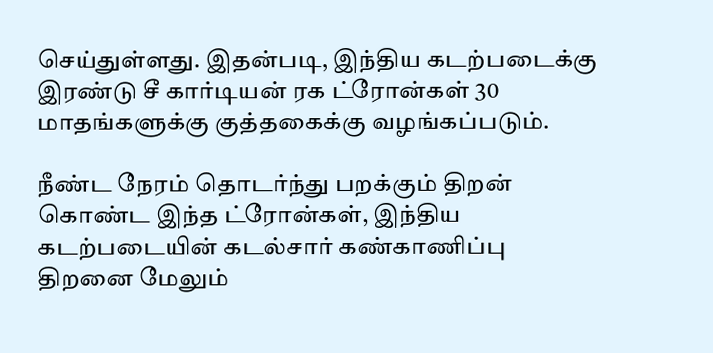செய்துள்ளது. இதன்படி, இந்திய கடற்படைக்கு இரண்டு சீ கார்டியன் ரக ட்ரோன்கள் 30 மாதங்களுக்கு குத்தகைக்கு வழங்கப்படும்.

நீண்ட நேரம் தொடர்ந்து பறக்கும் திறன் கொண்ட இந்த ட்ரோன்கள், இந்திய கடற்படையின் கடல்சார் கண்காணிப்பு திறனை மேலும்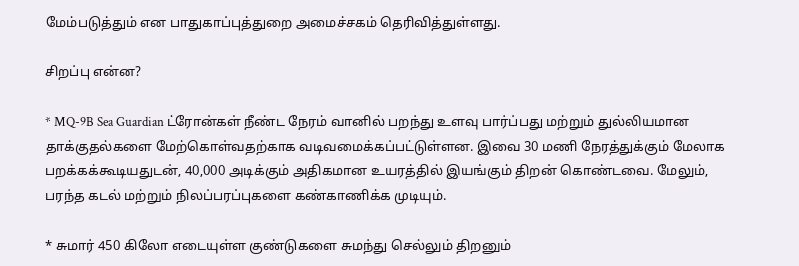மேம்படுத்தும் என பாதுகாப்புத்துறை அமைச்சகம் தெரிவித்துள்ளது.

சிறப்பு என்ன?

* MQ-9B Sea Guardian ட்ரோன்கள் நீண்ட நேரம் வானில் பறந்து உளவு பார்ப்பது மற்றும் துல்லியமான தாக்குதல்களை மேற்கொள்வதற்காக வடிவமைக்கப்பட்டுள்ளன. இவை 30 மணி நேரத்துக்கும் மேலாக பறக்கக்கூடியதுடன், 40,000 அடிக்கும் அதிகமான உயரத்தில் இயங்கும் திறன் கொண்டவை. மேலும், பரந்த கடல் மற்றும் நிலப்பரப்புகளை கண்காணிக்க முடியும்.

* சுமார் 450 கிலோ எடையுள்ள குண்டுகளை சுமந்து செல்லும் திறனும்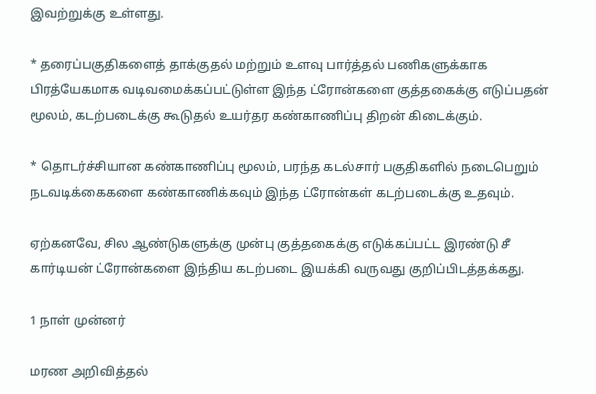இவற்றுக்கு உள்ளது.

* தரைப்பகுதிகளைத் தாக்குதல் மற்றும் உளவு பார்த்தல் பணிகளுக்காக பிரத்யேகமாக வடிவமைக்கப்பட்டுள்ள இந்த ட்ரோன்களை குத்தகைக்கு எடுப்பதன் மூலம், கடற்படைக்கு கூடுதல் உயர்தர கண்காணிப்பு திறன் கிடைக்கும்.

* தொடர்ச்சியான கண்காணிப்பு மூலம், பரந்த கடல்சார் பகுதிகளில் நடைபெறும் நடவடிக்கைகளை கண்காணிக்கவும் இந்த ட்ரோன்கள் கடற்படைக்கு உதவும்.

ஏற்கனவே, சில ஆண்டுகளுக்கு முன்பு குத்தகைக்கு எடுக்கப்பட்ட இரண்டு சீ கார்டியன் ட்ரோன்களை இந்திய கடற்படை இயக்கி வருவது குறிப்பிடத்தக்கது.

1 நாள் முன்னர்

மரண அறிவித்தல்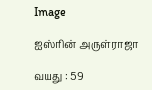Image

ஐஸ்ரின் அருள்ராஜா

வயது : 59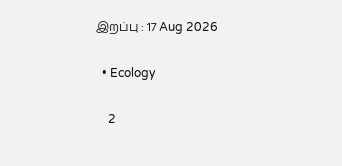இறப்பு : 17 Aug 2026

  • Ecology

    2